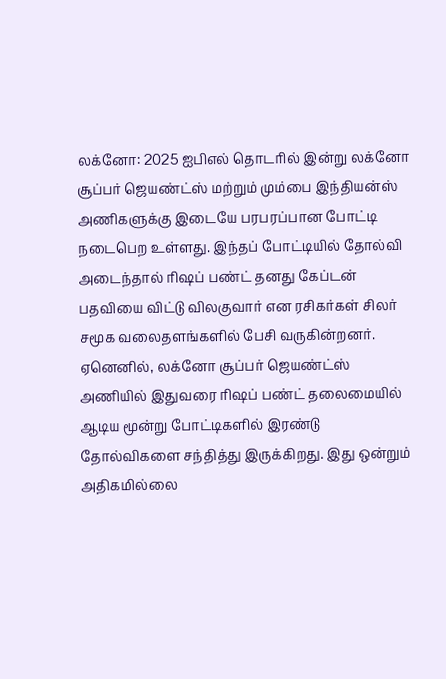லக்னோ: 2025 ஐபிஎல் தொடரில் இன்று லக்னோ சூப்பர் ஜெயண்ட்ஸ் மற்றும் மும்பை இந்தியன்ஸ் அணிகளுக்கு இடையே பரபரப்பான போட்டி நடைபெற உள்ளது. இந்தப் போட்டியில் தோல்வி அடைந்தால் ரிஷப் பண்ட் தனது கேப்டன் பதவியை விட்டு விலகுவார் என ரசிகர்கள் சிலர் சமூக வலைதளங்களில் பேசி வருகின்றனர்.
ஏனெனில், லக்னோ சூப்பர் ஜெயண்ட்ஸ் அணியில் இதுவரை ரிஷப் பண்ட் தலைமையில் ஆடிய மூன்று போட்டிகளில் இரண்டு தோல்விகளை சந்தித்து இருக்கிறது. இது ஒன்றும் அதிகமில்லை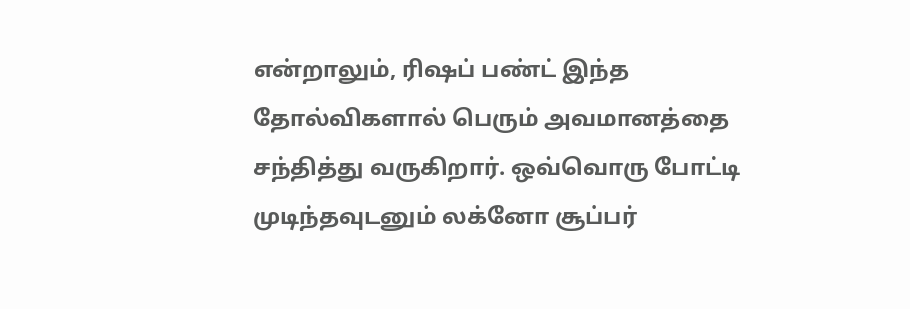என்றாலும், ரிஷப் பண்ட் இந்த தோல்விகளால் பெரும் அவமானத்தை சந்தித்து வருகிறார். ஒவ்வொரு போட்டி முடிந்தவுடனும் லக்னோ சூப்பர்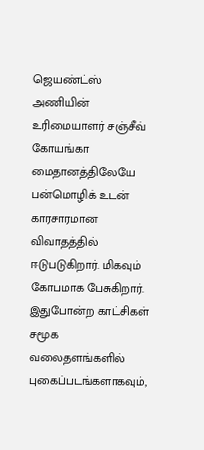ஜெயண்ட்ஸ் அணியின் உரிமையாளர் சஞ்சீவ் கோயங்கா மைதானத்திலேயே பன்மொழிக் உடன் காரசாரமான விவாதத்தில் ஈடுபடுகிறார். மிகவும் கோபமாக பேசுகிறார். இதுபோன்ற காட்சிகள் சமூக வலைதளங்களில் புகைப்படங்களாகவும்,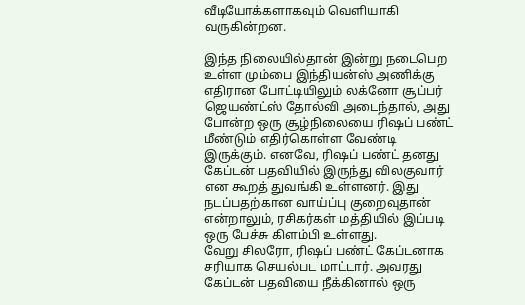வீடியோக்களாகவும் வெளியாகி வருகின்றன.

இந்த நிலையில்தான் இன்று நடைபெற உள்ள மும்பை இந்தியன்ஸ் அணிக்கு எதிரான போட்டியிலும் லக்னோ சூப்பர் ஜெயண்ட்ஸ் தோல்வி அடைந்தால், அது போன்ற ஒரு சூழ்நிலையை ரிஷப் பண்ட் மீண்டும் எதிர்கொள்ள வேண்டி இருக்கும். எனவே, ரிஷப் பண்ட் தனது கேப்டன் பதவியில் இருந்து விலகுவார் என கூறத் துவங்கி உள்ளனர். இது நடப்பதற்கான வாய்ப்பு குறைவுதான் என்றாலும், ரசிகர்கள் மத்தியில் இப்படி ஒரு பேச்சு கிளம்பி உள்ளது.
வேறு சிலரோ, ரிஷப் பண்ட் கேப்டனாக சரியாக செயல்பட மாட்டார். அவரது கேப்டன் பதவியை நீக்கினால் ஒரு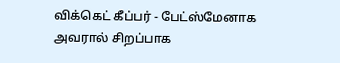விக்கெட் கீப்பர் - பேட்ஸ்மேனாக அவரால் சிறப்பாக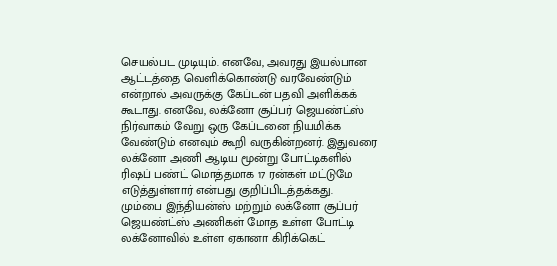செயல்பட முடியும். எனவே, அவரது இயல்பான ஆட்டத்தை வெளிக்கொண்டு வரவேண்டும் என்றால் அவருக்கு கேப்டன் பதவி அளிக்கக் கூடாது. எனவே, லக்னோ சூப்பர் ஜெயண்ட்ஸ் நிர்வாகம் வேறு ஒரு கேப்டனை நியமிக்க வேண்டும் எனவும் கூறி வருகின்றனர். இதுவரை லக்னோ அணி ஆடிய மூன்று போட்டிகளில் ரிஷப் பண்ட் மொத்தமாக 17 ரன்கள் மட்டுமே எடுத்துள்ளார் என்பது குறிப்பிடத்தக்கது.
மும்பை இந்தியன்ஸ் மற்றும் லக்னோ சூப்பர் ஜெயண்ட்ஸ் அணிகள் மோத உள்ள போட்டி லக்னோவில் உள்ள ஏகானா கிரிக்கெட்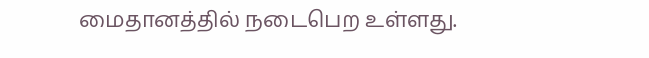மைதானத்தில் நடைபெற உள்ளது.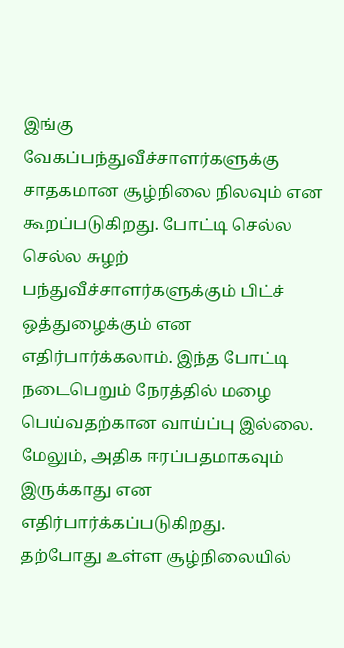இங்கு வேகப்பந்துவீச்சாளர்களுக்கு சாதகமான சூழ்நிலை நிலவும் என கூறப்படுகிறது. போட்டி செல்ல செல்ல சுழற் பந்துவீச்சாளர்களுக்கும் பிட்ச் ஒத்துழைக்கும் என எதிர்பார்க்கலாம். இந்த போட்டி நடைபெறும் நேரத்தில் மழை பெய்வதற்கான வாய்ப்பு இல்லை. மேலும், அதிக ஈரப்பதமாகவும் இருக்காது என எதிர்பார்க்கப்படுகிறது.
தற்போது உள்ள சூழ்நிலையில்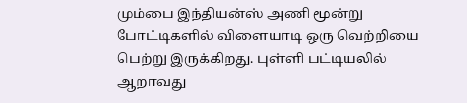மும்பை இந்தியன்ஸ் அணி மூன்று போட்டிகளில் விளையாடி ஒரு வெற்றியை பெற்று இருக்கிறது. புள்ளி பட்டியலில் ஆறாவது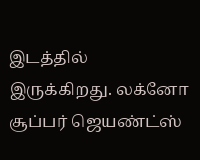இடத்தில் இருக்கிறது. லக்னோ சூப்பர் ஜெயண்ட்ஸ்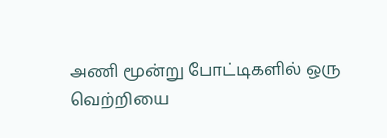அணி மூன்று போட்டிகளில் ஒரு வெற்றியை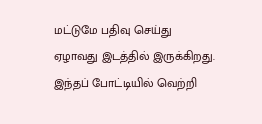மட்டுமே பதிவு செய்து ஏழாவது இடத்தில் இருக்கிறது. இந்தப் போட்டியில் வெற்றி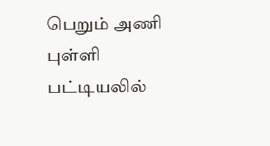பெறும் அணி புள்ளி பட்டியலில்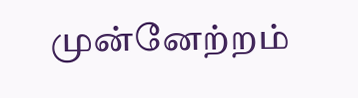முன்னேற்றம்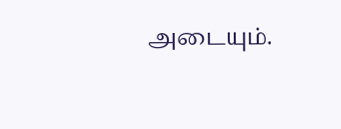அடையும்.